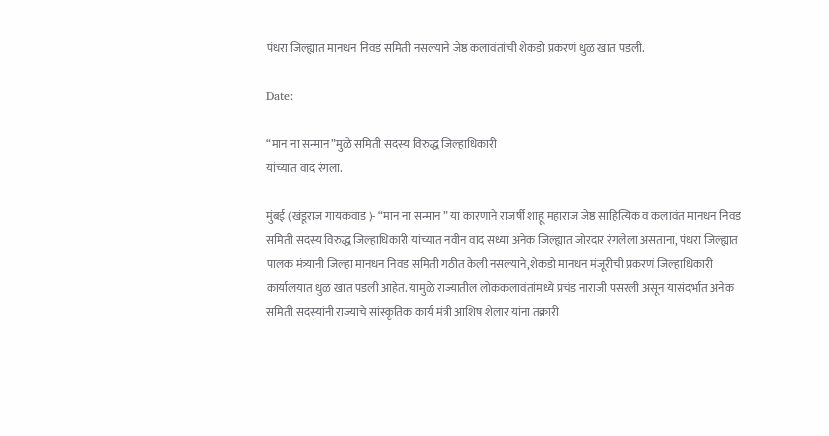पंधरा जिल्ह्यात मानधन निवड समिती नसल्याने जेष्ठ कलावंतांची शेकडो प्रकरणं धुळ खात पडली.

Date:

“मान ना सन्मान”मुळे समिती सदस्य विरुद्ध जिल्हाधिकारी
यांच्यात वाद रंगला.

मुंबई (खंडूराज गायकवाड )- “मान ना सन्मान ” या कारणाने राजर्षी शाहू महाराज जेष्ठ साहित्यिक व कलावंत मानधन निवड समिती सदस्य विरुद्ध जिल्हाधिकारी यांच्यात नवीन वाद सध्या अनेक जिल्ह्यात जोरदार रंगलेला असताना, पंधरा जिल्ह्यात पालक मंत्र्यानी जिल्हा मानधन निवड समिती गठीत केली नसल्याने,शेकडो मानधन मंजूरीची प्रकरणं जिल्हाधिकारी कार्यालयात धुळ खात पडली आहेत. यामुळे राज्यातील लोककलावंतांमध्ये प्रचंड नाराजी पसरली असून यासंदर्भात अनेक समिती सदस्यांनी राज्याचे सांस्कृतिक कार्य मंत्री आशिष शेलार यांना तक्रारी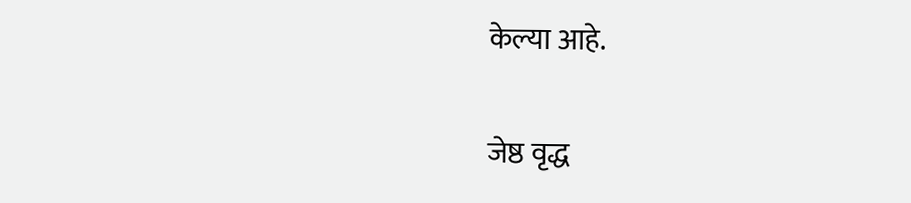केल्या आहे.


जेष्ठ वृद्ध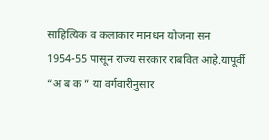साहित्यिक व कलाकार मानधन योजना सन 1954-55 पासून राज्य सरकार राबवित आहे.यापूर्वी “अ ब क ” या वर्गवारीनुसार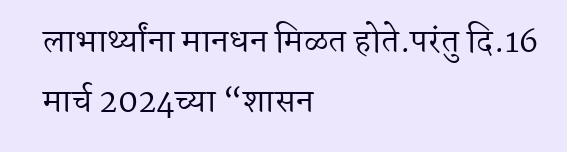लाभार्थ्यांना मानधन मिळत होते.परंतु दि.16 मार्च 2024च्या “शासन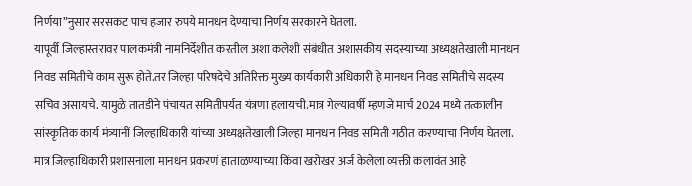निर्णया”नुसार सरसकट पाच हजार रुपये मानधन देण्याचा निर्णय सरकारने घेतला.
यापूर्वी जिल्हास्तरावर पालकमंत्री नामनिर्देशीत करतील अशा कलेशी संबंधीत अशासकीय सदस्याच्या अध्यक्षतेखाली मानधन निवड समितीचे काम सुरू होते.तर जिल्हा परिषदेचे अतिरिक्त मुख्य कार्यकारी अधिकारी हे मानधन निवड समितीचे सदस्य सचिव असायचे. यामुळे तातडीने पंचायत समितीपर्यत यंत्रणा हलायची.मात्र गेल्यावर्षी म्हणजे मार्च 2024 मध्ये तत्कालीन सांस्कृतिक कार्य मंत्र्यानीं जिल्हाधिकारी यांच्या अध्यक्षतेखाली जिल्हा मानधन निवड समिती गठीत करण्याचा निर्णय घेतला.
मात्र जिल्हाधिकारी प्रशासनाला मानधन प्रकरणं हाताळण्याच्या किंवा खरोखर अर्ज केलेला व्यक्ती कलावंत आहे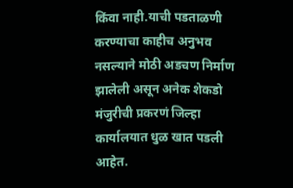किंवा नाही.याची पडताळणी करण्याचा काहीच अनुभव नसल्याने मोठी अडचण निर्माण झालेली असून अनेक शेकडो मंजुरीची प्रकरणं जिल्हा कार्यालयात धुळ खात पडली आहेत.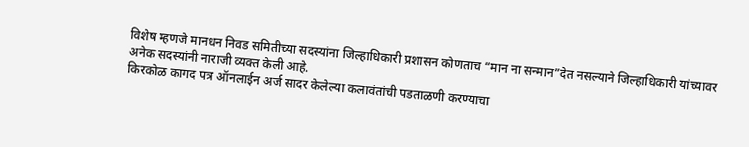विशेष म्हणजे मानधन निवड समितीच्या सदस्यांना जिल्हाधिकारी प्रशासन कोणताच “मान ना सन्मान”देत नसल्याने जिल्हाधिकारी यांच्यावर अनेक सदस्यांनी नाराजी व्यक्त केली आहे.
किरकोळ कागद पत्र ऑनलाईन अर्ज सादर केलेल्या कलावंतांची पडताळणी करण्याचा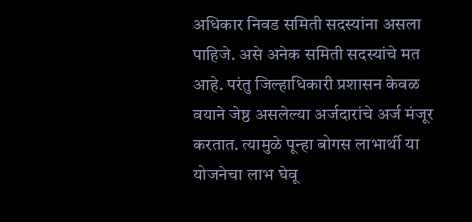अधिकार निवड समिती सदस्यांना असला पाहिजे. असे अनेक समिती सदस्यांचे मत आहे. परंतु जिल्हाधिकारी प्रशासन केवळ वयाने जेष्ठ असलेल्या अर्जदारांचे अर्ज मंजूर करतात. त्यामुळे पून्हा बोगस लाभार्थी या योजनेचा लाभ घेवू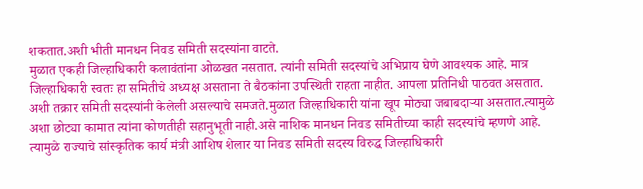शकतात.अशी भीती मानधन निवड समिती सदस्यांना वाटते.
मुळात एकही जिल्हाधिकारी कलावंतांना ओळखत नसतात. त्यांनी समिती सदस्यांचे अभिप्राय घेणे आवश्यक आहे. मात्र जिल्हाधिकारी स्वतः हा समितीचे अध्यक्ष असताना ते बैठकांना उपस्थिती राहता नाहीत. आपला प्रतिनिधी पाठवत असतात. अशी तक्रार समिती सदस्यांनी केलेली असल्याचे समजते.मुळात जिल्हाधिकारी यांना खूप मोठ्या जबाबदाऱ्या असतात.त्यामुळे अशा छोट्या कामात त्यांना कोणतीही सहानुभूती नाही.असे नाशिक मानधन निवड समितीच्या काही सदस्यांचे म्हणणे आहे.
त्यामुळे राज्याचे सांस्कृतिक कार्य मंत्री आशिष शेलार या निवड समिती सदस्य विरुद्ध जिल्हाधिकारी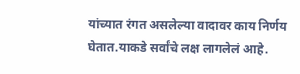यांच्यात रंगत असलेल्या वादावर काय निर्णय घेतात.याकडे सर्वांचे लक्ष लागलेलं आहे.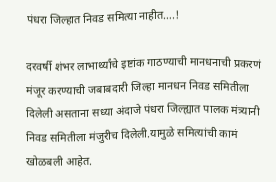पंधरा जिल्हात निवड समित्या नाहीत….!

दरवर्षी शंभर लाभार्थ्यांचे इष्टांक गाठण्याची मानधनाची प्रकरणं मंजूर करण्याची जबाबदारी जिल्हा मानधन निवड समितीला दिलेली असताना सध्या अंदाजे पंधरा जिल्ह्यात पालक मंत्र्यानी निवड समितीला मंजुरीच दिलेली.यामुळे समित्यांची कामं खोळबली आहेत.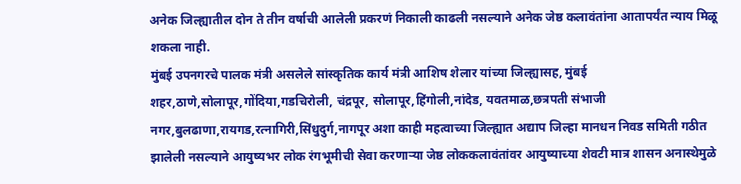अनेक जिल्ह्यातील दोन ते तीन वर्षाची आलेली प्रकरणं निकाली काढली नसल्याने अनेक जेष्ठ कलावंतांना आतापर्यंत न्याय मिळू शकला नाही.
मुंबई उपनगरचे पालक मंत्री असलेले सांस्कृतिक कार्य मंत्री आशिष शेलार यांच्या जिल्ह्यासह, मुंबई शहर,ठाणे,सोलापूर,गोंदिया,गडचिरोली, चंद्रपूर, सोलापूर,हिंगोली,नांदेड, यवतमाळ,छत्रपती संभाजी नगर,बुलढाणा,रायगड,रत्नागिरी,सिंधुदुर्ग,नागपूर अशा काही महत्वाच्या जिल्ह्यात अद्याप जिल्हा मानधन निवड समिती गठीत झालेली नसल्याने आयुष्यभर लोक रंगभूमीची सेवा करणाऱ्या जेष्ठ लोककलावंतांवर आयुष्याच्या शेवटी मात्र शासन अनास्थेमुळे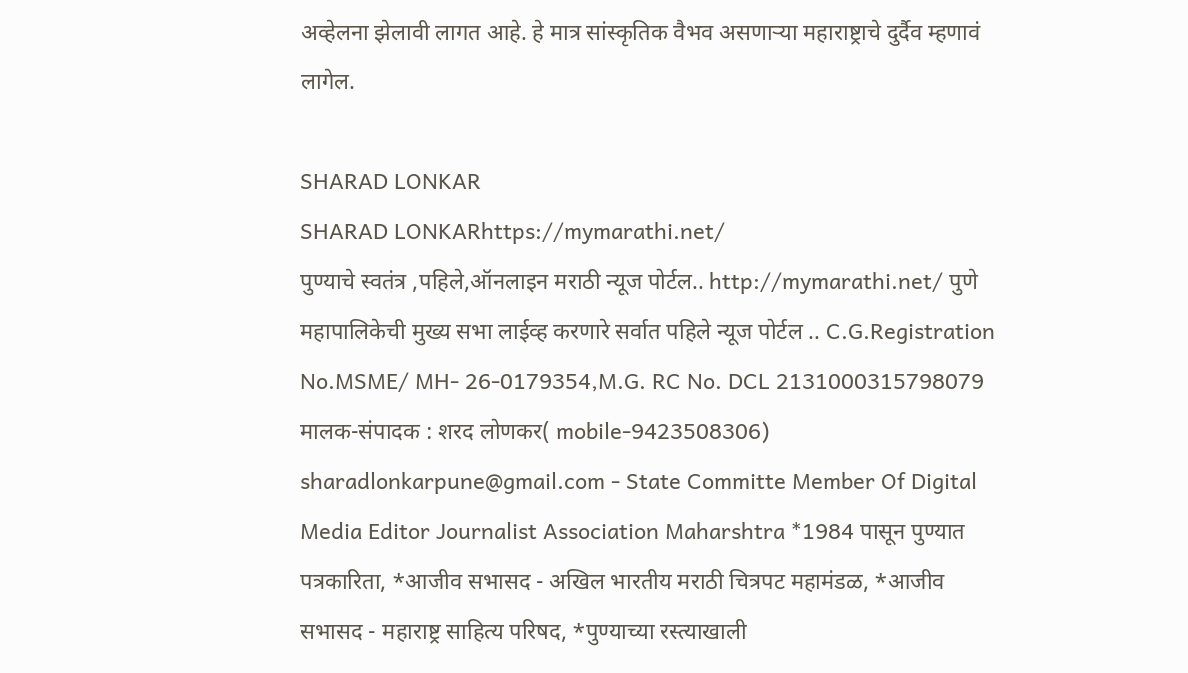अव्हेलना झेलावी लागत आहे. हे मात्र सांस्कृतिक वैभव असणाऱ्या महाराष्ट्राचे दुर्दैव म्हणावं लागेल.

SHARAD LONKAR
SHARAD LONKARhttps://mymarathi.net/
पुण्याचे स्वतंत्र ,पहिले,ऑनलाइन मराठी न्यूज पोर्टल.. http://mymarathi.net/ पुणे महापालिकेची मुख्य सभा लाईव्ह करणारे सर्वात पहिले न्यूज पोर्टल .. C.G.Registration No.MSME/ MH- 26-0179354,M.G. RC No. DCL 2131000315798079 मालक-संपादक : शरद लोणकर( mobile-9423508306) sharadlonkarpune@gmail.com - State Committe Member Of Digital Media Editor Journalist Association Maharshtra *1984 पासून पुण्यात पत्रकारिता, *आजीव सभासद - अखिल भारतीय मराठी चित्रपट महामंडळ, *आजीव सभासद - महाराष्ट्र साहित्य परिषद, *पुण्याच्या रस्त्याखाली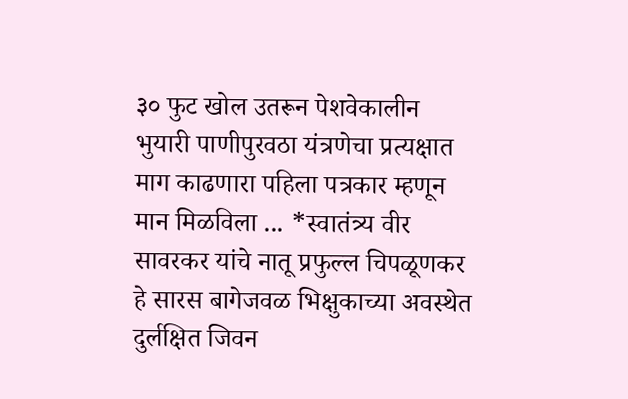३० फुट खोल उतरून पेशवेकालीन भुयारी पाणीपुरवठा यंत्रणेचा प्रत्यक्षात माग काढणारा पहिला पत्रकार म्हणून मान मिळविला ... *स्वातंत्र्य वीर सावरकर यांचे नातू प्रफुल्ल चिपळूणकर हे सारस बागेजवळ भिक्षुकाच्या अवस्थेत दुर्लक्षित जिवन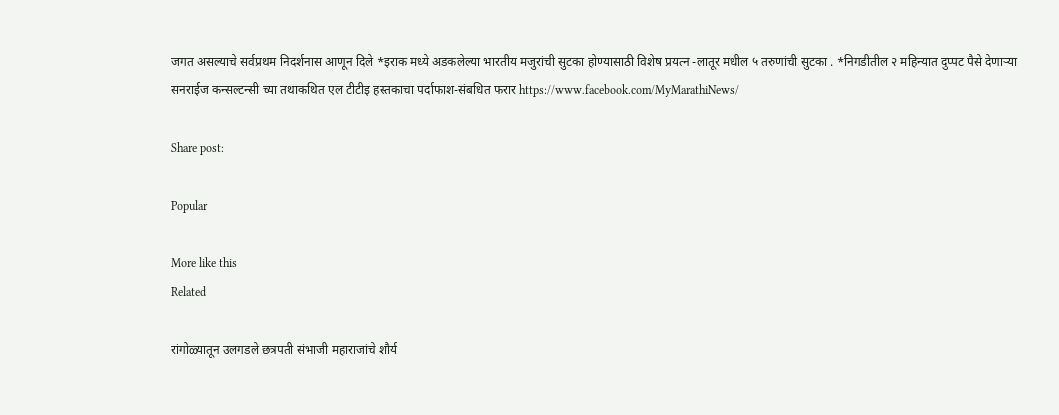जगत असल्याचे सर्वप्रथम निदर्शनास आणून दिले *इराक मध्ये अडकलेल्या भारतीय मजुरांची सुटका होण्यासाठी विशेष प्रयत्न -लातूर मधील ५ तरुणांची सुटका . *निगडीतील २ महिन्यात दुप्पट पैसे देणाऱ्या सनराईज कन्सल्टन्सी च्या तथाकथित एल टीटीइ हस्तकाचा पर्दाफाश-संबधित फरार https://www.facebook.com/MyMarathiNews/

Share post:

Popular

More like this
Related

रांगोळ्यातून उलगडले छत्रपती संभाजी महाराजांचे शौर्य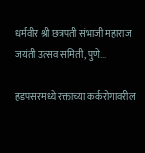धर्मवीर श्री छत्रपती संभाजी महाराज जयंती उत्सव समिती, पुणे...

हडपसरमध्ये रक्ताच्या कर्करोगावरील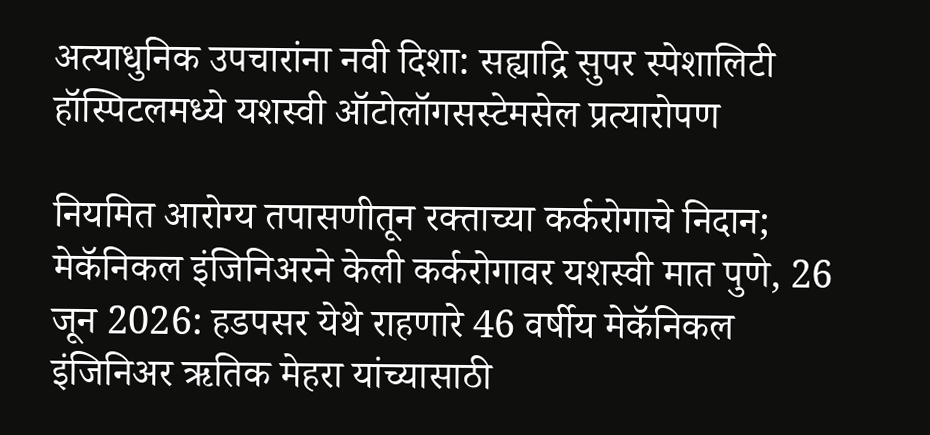अत्याधुनिक उपचारांना नवी दिशा: सह्याद्रि सुपर स्पेशालिटी हॉस्पिटलमध्ये यशस्वी ऑटोलॉगसस्टेमसेल प्रत्यारोपण

नियमित आरोग्य तपासणीतून रक्ताच्या कर्करोगाचे निदान; मेकॅनिकल इंजिनिअरने केली कर्करोगावर यशस्वी मात पुणे, 26 जून 2026: हडपसर येथे राहणारे 46 वर्षीय मेकॅनिकल इंजिनिअर ऋतिक मेहरा यांच्यासाठी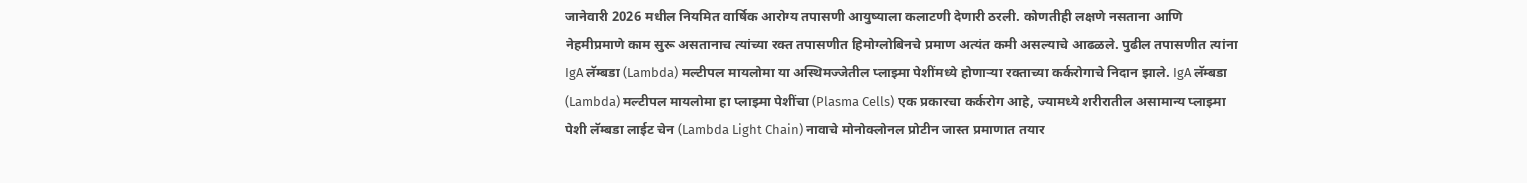जानेवारी 2026 मधील नियमित वार्षिक आरोग्य तपासणी आयुष्याला कलाटणी देणारी ठरली. कोणतीही लक्षणे नसताना आणि नेहमीप्रमाणे काम सुरू असतानाच त्यांच्या रक्त तपासणीत हिमोग्लोबिनचे प्रमाण अत्यंत कमी असल्याचे आढळले. पुढील तपासणीत त्यांना IgA लॅम्बडा (Lambda) मल्टीपल मायलोमा या अस्थिमज्जेतील प्लाझ्मा पेशींमध्ये होणाऱ्या रक्ताच्या कर्करोगाचे निदान झाले. IgA लॅम्बडा (Lambda) मल्टीपल मायलोमा हा प्लाझ्मा पेशींचा (Plasma Cells) एक प्रकारचा कर्करोग आहे, ज्यामध्ये शरीरातील असामान्य प्लाझ्मा पेशी लॅम्बडा लाईट चेन (Lambda Light Chain) नावाचे मोनोक्लोनल प्रोटीन जास्त प्रमाणात तयार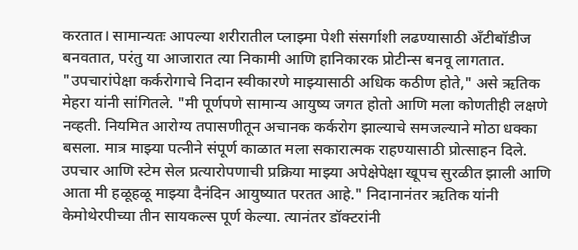करतात। सामान्यतः आपल्या शरीरातील प्लाझ्मा पेशी संसर्गाशी लढण्यासाठी अँटीबॉडीज बनवतात, परंतु या आजारात त्या निकामी आणि हानिकारक प्रोटीन्स बनवू लागतात.  "उपचारांपेक्षा कर्करोगाचे निदान स्वीकारणे माझ्यासाठी अधिक कठीण होते," असे ऋतिक मेहरा यांनी सांगितले. "मी पूर्णपणे सामान्य आयुष्य जगत होतो आणि मला कोणतीही लक्षणे नव्हती. नियमित आरोग्य तपासणीतून अचानक कर्करोग झाल्याचे समजल्याने मोठा धक्का बसला. मात्र माझ्या पत्नीने संपूर्ण काळात मला सकारात्मक राहण्यासाठी प्रोत्साहन दिले. उपचार आणि स्टेम सेल प्रत्यारोपणाची प्रक्रिया माझ्या अपेक्षेपेक्षा खूपच सुरळीत झाली आणि आता मी हळूहळू माझ्या दैनंदिन आयुष्यात परतत आहे." निदानानंतर ऋतिक यांनी केमोथेरपीच्या तीन सायकल्स पूर्ण केल्या. त्यानंतर डॉक्टरांनी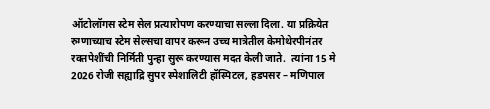ऑटोलॉगस स्टेम सेल प्रत्यारोपण करण्याचा सल्ला दिला. या प्रक्रियेत रुग्णाच्याच स्टेम सेल्सचा वापर करून उच्च मात्रेतील केमोथेरपीनंतर रक्तपेशींची निर्मिती पुन्हा सुरू करण्यास मदत केली जाते.  त्यांना 15 मे 2026 रोजी सह्याद्रि सुपर स्पेशालिटी हॉस्पिटल, हडपसर – मणिपाल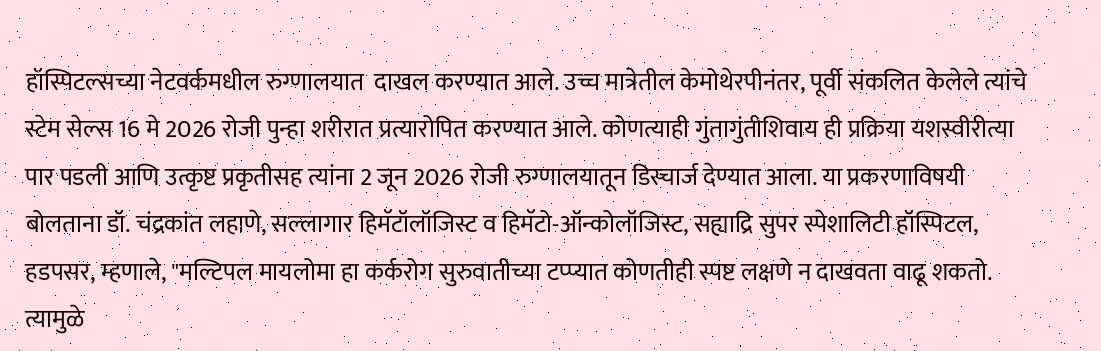हॉस्पिटल्सच्या नेटवर्कमधील रुग्णालयात  दाखल करण्यात आले. उच्च मात्रेतील केमोथेरपीनंतर, पूर्वी संकलित केलेले त्यांचे स्टेम सेल्स 16 मे 2026 रोजी पुन्हा शरीरात प्रत्यारोपित करण्यात आले. कोणत्याही गुंतागुंतीशिवाय ही प्रक्रिया यशस्वीरीत्या पार पडली आणि उत्कृष्ट प्रकृतीसह त्यांना 2 जून 2026 रोजी रुग्णालयातून डिस्चार्ज देण्यात आला. या प्रकरणाविषयी बोलताना डॉ. चंद्रकांत लहाणे, सल्लागार हिमॅटॉलॉजिस्ट व हिमॅटो-ऑन्कोलॉजिस्ट, सह्याद्रि सुपर स्पेशालिटी हॉस्पिटल, हडपसर, म्हणाले, "मल्टिपल मायलोमा हा कर्करोग सुरुवातीच्या टप्प्यात कोणतीही स्पष्ट लक्षणे न दाखवता वाढू शकतो. त्यामुळे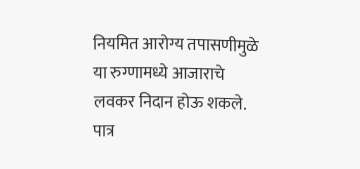नियमित आरोग्य तपासणीमुळे या रुग्णामध्ये आजाराचे लवकर निदान होऊ शकले. पात्र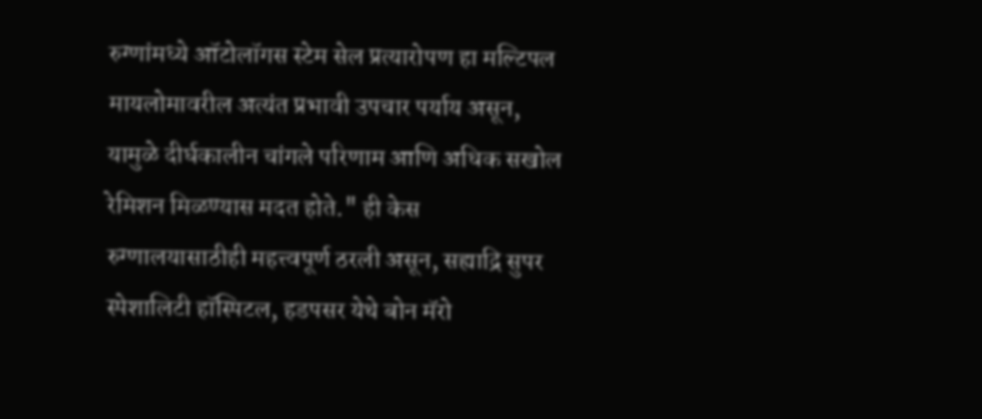रुग्णांमध्ये ऑटोलॉगस स्टेम सेल प्रत्यारोपण हा मल्टिपल मायलोमावरील अत्यंत प्रभावी उपचार पर्याय असून, यामुळे दीर्घकालीन चांगले परिणाम आणि अधिक सखोल रेमिशन मिळण्यास मदत होते." ही केस रुग्णालयासाठीही महत्त्वपूर्ण ठरली असून, सह्याद्रि सुपर स्पेशालिटी हॉस्पिटल, हडपसर येथे बोन मॅरो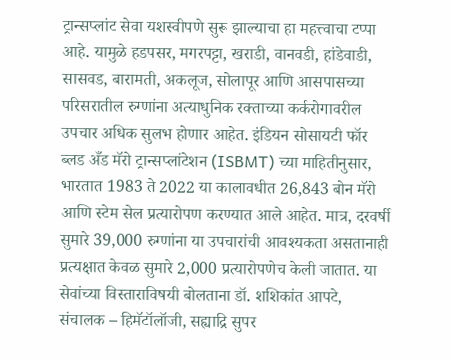ट्रान्सप्लांट सेवा यशस्वीपणे सुरू झाल्याचा हा महत्त्वाचा टप्पा आहे. यामुळे हडपसर, मगरपट्टा, खराडी, वानवडी, हांडेवाडी, सासवड, बारामती, अकलूज, सोलापूर आणि आसपासच्या परिसरातील रुग्णांना अत्याधुनिक रक्ताच्या कर्करोगावरील उपचार अधिक सुलभ होणार आहेत. इंडियन सोसायटी फॉर ब्लड अँड मॅरो ट्रान्सप्लांटेशन (ISBMT) च्या माहितीनुसार, भारतात 1983 ते 2022 या कालावधीत 26,843 बोन मॅरो आणि स्टेम सेल प्रत्यारोपण करण्यात आले आहेत. मात्र, दरवर्षी सुमारे 39,000 रुग्णांना या उपचारांची आवश्यकता असतानाही प्रत्यक्षात केवळ सुमारे 2,000 प्रत्यारोपणेच केली जातात. या सेवांच्या विस्ताराविषयी बोलताना डॉ. शशिकांत आपटे, संचालक – हिमॅटॉलॉजी, सह्याद्रि सुपर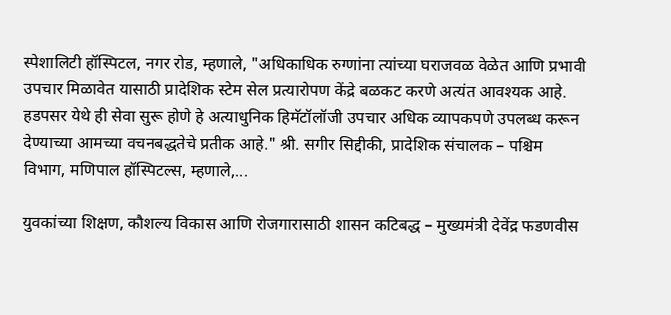स्पेशालिटी हॉस्पिटल, नगर रोड, म्हणाले, "अधिकाधिक रुग्णांना त्यांच्या घराजवळ वेळेत आणि प्रभावी उपचार मिळावेत यासाठी प्रादेशिक स्टेम सेल प्रत्यारोपण केंद्रे बळकट करणे अत्यंत आवश्यक आहे. हडपसर येथे ही सेवा सुरू होणे हे अत्याधुनिक हिमॅटॉलॉजी उपचार अधिक व्यापकपणे उपलब्ध करून देण्याच्या आमच्या वचनबद्धतेचे प्रतीक आहे." श्री. सगीर सिद्दीकी, प्रादेशिक संचालक – पश्चिम विभाग, मणिपाल हॉस्पिटल्स, म्हणाले,...

युवकांच्या शिक्षण, कौशल्य विकास आणि रोजगारासाठी शासन कटिबद्ध – मुख्यमंत्री देवेंद्र फडणवीस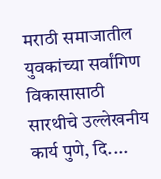मराठी समाजातील युवकांच्या सर्वांगिण विकासासाठी सारथीचे उल्लेखनीय कार्य पुणे, दि....